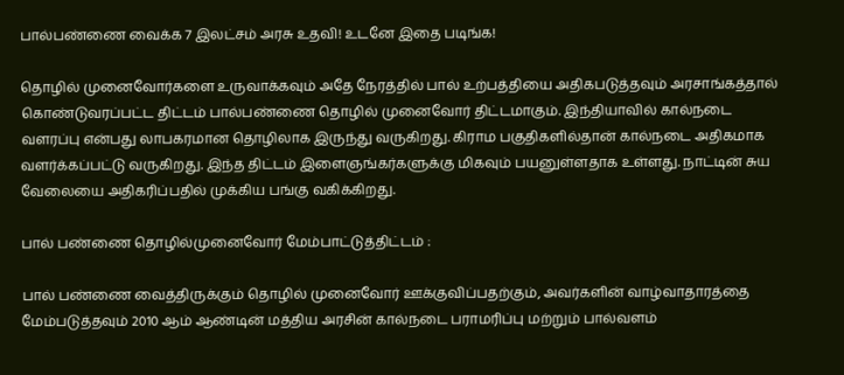பால்பண்ணை வைக்க 7 இலட்சம் அரசு உதவி! உடனே இதை படிங்க!

தொழில் முனைவோர்களை உருவாக்கவும் அதே நேரத்தில் பால் உற்பத்தியை அதிகபடுத்தவும் அரசாங்கத்தால் கொண்டுவரப்பட்ட திட்டம் பால்பண்ணை தொழில் முனைவோர் திட்டமாகும். இந்தியாவில் கால்நடை வளரப்பு என்பது லாபகரமான தொழிலாக இருந்து வருகிறது. கிராம பகுதிகளில்தான் கால்நடை அதிகமாக வளர்க்கப்பட்டு வருகிறது. இந்த திட்டம் இளைஞங்கர்களுக்கு மிகவும் பயனுள்ளதாக உள்ளது. நாட்டின் சுய வேலையை அதிகரிப்பதில் முக்கிய பங்கு வகிக்கிறது.

பால் பண்ணை தொழில்முனைவோர் மேம்பாட்டுத்திட்டம் :

பால் பண்ணை வைத்திருக்கும் தொழில் முனைவோர் ஊக்குவிப்பதற்கும், அவர்களின் வாழ்வாதாரத்தை மேம்படுத்தவும் 2010 ஆம் ஆண்டின் மத்திய அரசின் கால்நடை பராமரிப்பு மற்றும் பால்வளம்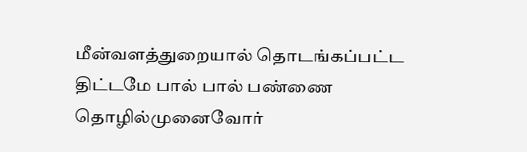மீன்வளத்துறையால் தொடங்கப்பட்ட திட்டமே பால் பால் பண்ணை தொழில்முனைவோர்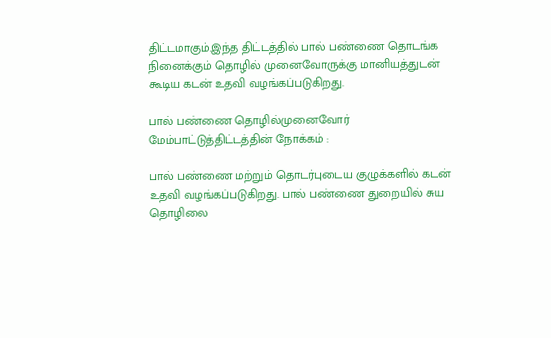திட்டமாகும்.இந்த திட்டத்தில் பால் பண்ணை தொடங்க நினைக்கும் தொழில் முனைவோருக்கு மானியத்துடன் கூடிய கடன் உதவி வழங்கப்படுகிறது.

பால் பண்ணை தொழில்முனைவோர் மேம்பாட்டுத்திட்டத்தின் நோக்கம் :

பால் பண்ணை மற்றும் தொடர்புடைய குழுக்களில் கடன் உதவி வழங்கப்படுகிறது. பால் பண்ணை துறையில் சுய தொழிலை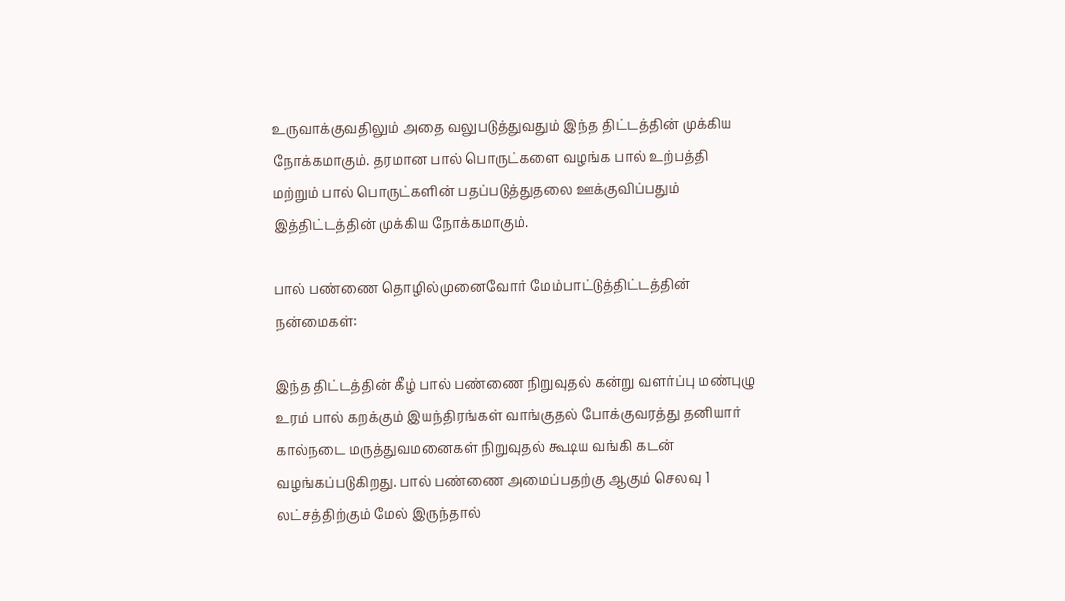உருவாக்குவதிலும் அதை வலுபடுத்துவதும் இந்த திட்டத்தின் முக்கிய நோக்கமாகும். தரமான பால் பொருட்களை வழங்க பால் உற்பத்தி மற்றும் பால் பொருட்களின் பதப்படுத்துதலை ஊக்குவிப்பதும் இத்திட்டத்தின் முக்கிய நோக்கமாகும்.

பால் பண்ணை தொழில்முனைவோர் மேம்பாட்டுத்திட்டத்தின் நன்மைகள்:

இந்த திட்டத்தின் கீழ் பால் பண்ணை நிறுவுதல் கன்று வளர்ப்பு மண்புழு உரம் பால் கறக்கும் இயந்திரங்கள் வாங்குதல் போக்குவரத்து தனியார் கால்நடை மருத்துவமனைகள் நிறுவுதல் கூடிய வங்கி கடன் வழங்கப்படுகிறது. பால் பண்ணை அமைப்பதற்கு ஆகும் செலவு 1 லட்சத்திற்கும் மேல் இருந்தால்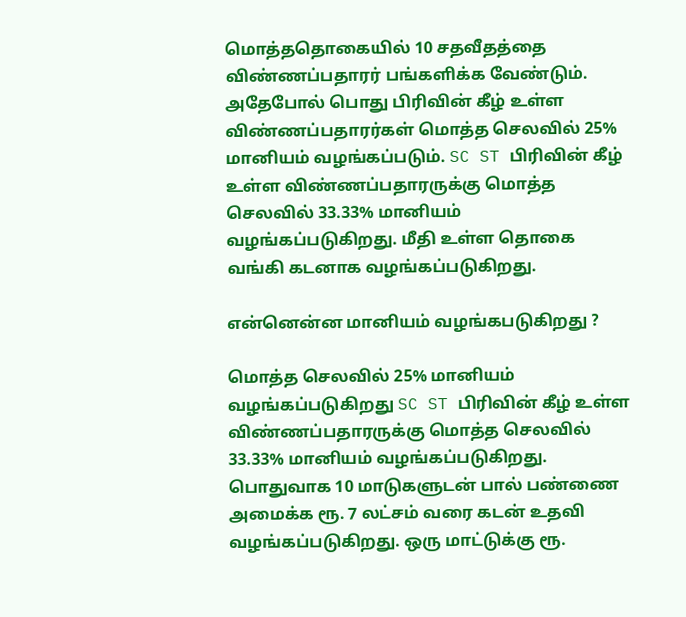மொத்ததொகையில் 10 சதவீதத்தை விண்ணப்பதாரர் பங்களிக்க வேண்டும். அதேபோல் பொது பிரிவின் கீழ் உள்ள விண்ணப்பதாரர்கள் மொத்த செலவில் 25% மானியம் வழங்கப்படும். SC ST பிரிவின் கீழ் உள்ள விண்ணப்பதாரருக்கு மொத்த செலவில் 33.33% மானியம் வழங்கப்படுகிறது. மீதி உள்ள தொகை வங்கி கடனாக வழங்கப்படுகிறது.

என்னென்ன மானியம் வழங்கபடுகிறது ?

மொத்த செலவில் 25% மானியம் வழங்கப்படுகிறது SC ST பிரிவின் கீழ் உள்ள விண்ணப்பதாரருக்கு மொத்த செலவில் 33.33% மானியம் வழங்கப்படுகிறது. பொதுவாக 10 மாடுகளுடன் பால் பண்ணை அமைக்க ரூ. 7 லட்சம் வரை கடன் உதவி வழங்கப்படுகிறது. ஒரு மாட்டுக்கு ரூ.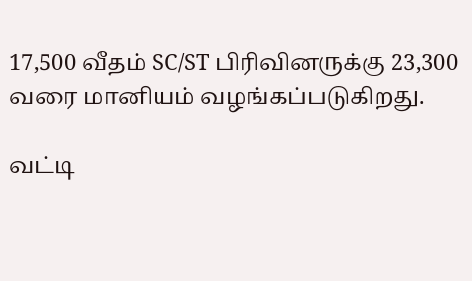17,500 வீதம் SC/ST பிரிவினருக்கு 23,300 வரை மானியம் வழங்கப்படுகிறது.

வட்டி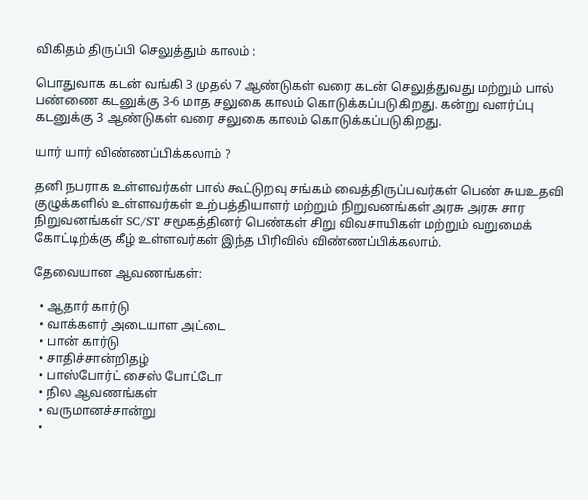விகிதம் திருப்பி செலுத்தும் காலம் :

பொதுவாக கடன் வங்கி 3 முதல் 7 ஆண்டுகள் வரை கடன் செலுத்துவது மற்றும் பால் பண்ணை கடனுக்கு 3-6 மாத சலுகை காலம் கொடுக்கப்படுகிறது. கன்று வளர்ப்பு கடனுக்கு 3 ஆண்டுகள் வரை சலுகை காலம் கொடுக்கப்படுகிறது.

யார் யார் விண்ணப்பிக்கலாம் ?

தனி நபராக உள்ளவர்கள் பால் கூட்டுறவு சங்கம் வைத்திருப்பவர்கள் பெண் சுயஉதவி குழுக்களில் உள்ளவர்கள் உற்பத்தியாளர் மற்றும் நிறுவனங்கள் அரசு அரசு சார நிறுவனங்கள் SC/ST சமூகத்தினர் பெண்கள் சிறு விவசாயிகள் மற்றும் வறுமைக் கோட்டிற்க்கு கீழ் உள்ளவர்கள் இந்த பிரிவில் விண்ணப்பிக்கலாம்.

தேவையான ஆவணங்கள்:

  • ஆதார் கார்டு
  • வாக்களர் அடையாள அட்டை
  • பான் கார்டு
  • சாதிச்சான்றிதழ்
  • பாஸ்போர்ட் சைஸ் போட்டோ
  • நில ஆவணங்கள்
  • வருமானச்சான்று
  •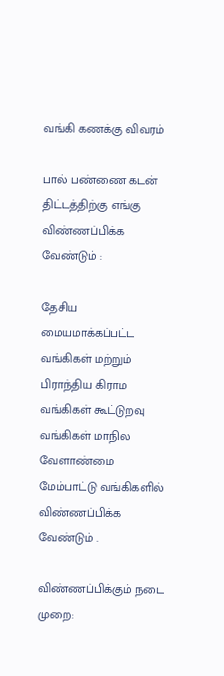வங்கி கணக்கு விவரம்

பால் பண்ணை கடன் திட்டத்திற்கு எங்கு விண்ணப்பிக்க வேண்டும் :

தேசிய மையமாக்கப்பட்ட வங்கிகள் மற்றும் பிராந்திய கிராம வங்கிகள் கூட்டுறவு வங்கிகள் மாநில வேளாண்மை மேம்பாட்டு வங்கிகளில் விண்ணப்பிக்க வேண்டும் .

விண்ணப்பிக்கும் நடை முறை: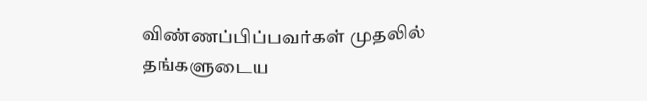விண்ணப்பிப்பவர்கள் முதலில் தங்களுடைய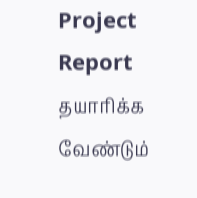Project Report தயாரிக்க வேண்டும்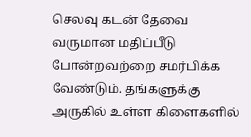செலவு கடன் தேவை வருமான மதிப்பீடு போன்றவற்றை சமர்பிக்க வேண்டும். தங்களுக்கு அருகில் உள்ள கிளைகளில்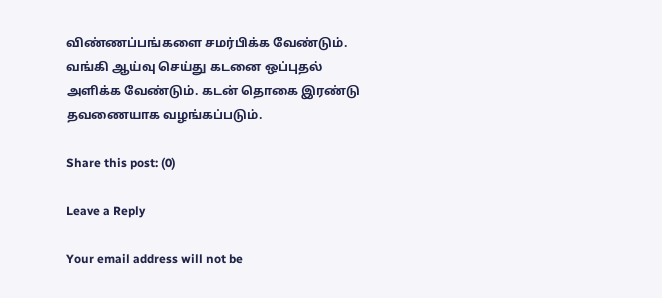விண்ணப்பங்களை சமர்பிக்க வேண்டும். வங்கி ஆய்வு செய்து கடனை ஒப்புதல் அளிக்க வேண்டும். கடன் தொகை இரண்டு தவணையாக வழங்கப்படும்.

Share this post: (0)

Leave a Reply

Your email address will not be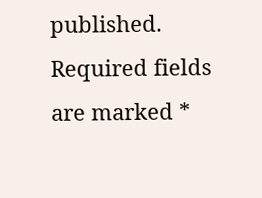published. Required fields are marked *